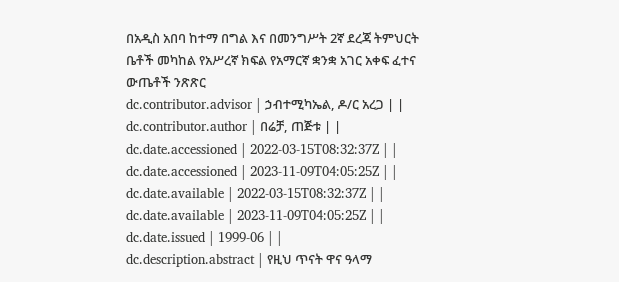በአዲስ አበባ ከተማ በግል እና በመንግሥት 2ኛ ደረጃ ትምህርት ቤቶች መካከል የአሥረኛ ክፍል የአማርኛ ቋንቋ አገር አቀፍ ፈተና ውጤቶች ንጽጽር
dc.contributor.advisor | ኃብተሚካኤል, ዶ/ር አረጋ | |
dc.contributor.author | በሬቻ, ጠጅቱ | |
dc.date.accessioned | 2022-03-15T08:32:37Z | |
dc.date.accessioned | 2023-11-09T04:05:25Z | |
dc.date.available | 2022-03-15T08:32:37Z | |
dc.date.available | 2023-11-09T04:05:25Z | |
dc.date.issued | 1999-06 | |
dc.description.abstract | የዚህ ጥናት ዋና ዓላማ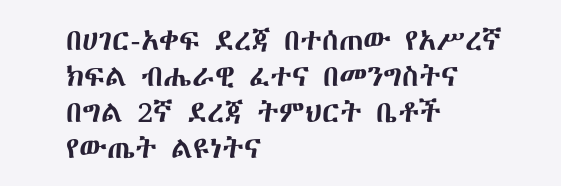በሀገር-አቀፍ ደረጃ በተሰጠው የአሥረኛ ክፍል ብሔራዊ ፈተና በመንግስትና በግል 2ኛ ደረጃ ትምህርት ቤቶች የውጤት ልዩነትና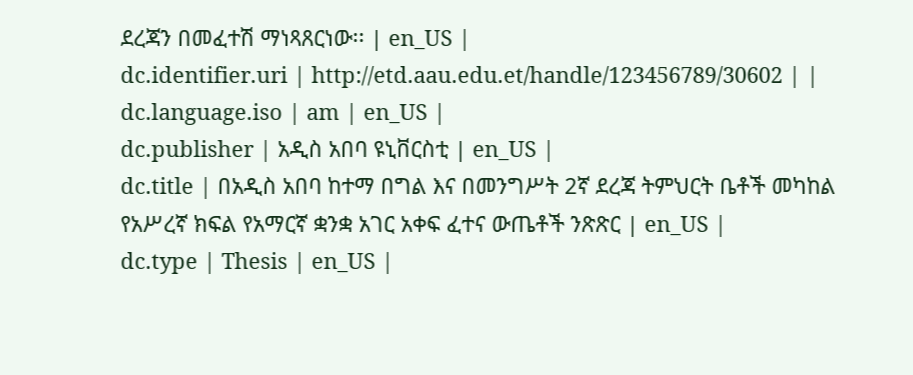ደረጃን በመፈተሽ ማነጻጸርነው፡፡ | en_US |
dc.identifier.uri | http://etd.aau.edu.et/handle/123456789/30602 | |
dc.language.iso | am | en_US |
dc.publisher | አዲስ አበባ ዩኒቨርስቲ | en_US |
dc.title | በአዲስ አበባ ከተማ በግል እና በመንግሥት 2ኛ ደረጃ ትምህርት ቤቶች መካከል የአሥረኛ ክፍል የአማርኛ ቋንቋ አገር አቀፍ ፈተና ውጤቶች ንጽጽር | en_US |
dc.type | Thesis | en_US |